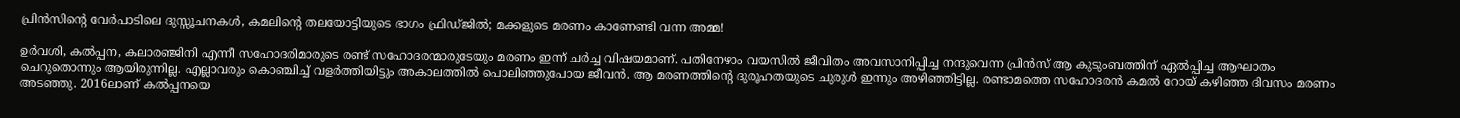പ്രിൻസിന്റെ വേർപാടിലെ ദുസ്സൂചനകൾ, കമലിന്റെ തലയോട്ടിയുടെ ഭാഗം ഫ്രിഡ്ജിൽ; മക്കളുടെ മരണം കാണേണ്ടി വന്ന അമ്മ!

ഉർവശി, കൽപ്പന, കലാരഞ്ജിനി എന്നീ സഹോദരിമാരുടെ രണ്ട് സഹോദരന്മാരുടേയും മരണം ഇന്ന് ചർച്ച വിഷയമാണ്. പതിനേഴാം വയസിൽ ജീവിതം അവസാനിപ്പിച്ച നന്ദുവെന്ന പ്രിൻസ് ആ കുടുംബത്തിന് ഏൽപ്പിച്ച ആഘാതം ചെറുതൊന്നും ആയിരുന്നില്ല. എല്ലാവരും കൊഞ്ചിച്ച് വളർത്തിയിട്ടും അകാലത്തിൽ പൊലിഞ്ഞുപോയ ജീവൻ. ആ മരണത്തിന്റെ ദുരൂഹതയുടെ ചുരുൾ ഇന്നും അഴിഞ്ഞിട്ടില്ല. രണ്ടാമത്തെ സഹോദരൻ കമൽ റോയ് കഴിഞ്ഞ ദിവസം മരണം അടഞ്ഞു. 2016ലാണ് കൽപ്പനയെ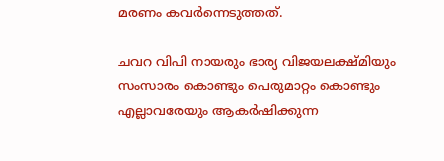മരണം കവർന്നെടുത്തത്.

ചവറ വിപി നായരും ഭാര്യ വിജയലക്ഷ്മിയും സംസാരം കൊണ്ടും പെരുമാറ്റം കൊണ്ടും എല്ലാവരേയും ആകർഷിക്കുന്ന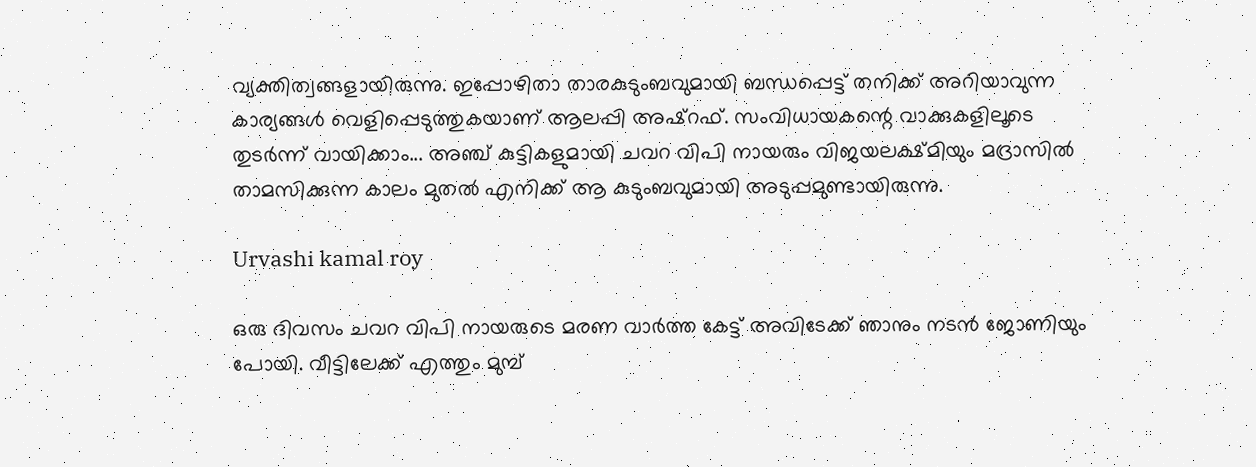വ്യക്തിത്വങ്ങളായിരുന്നു. ഇപ്പോഴിതാ താരകുടുംബവുമായി ബന്ധപ്പെട്ട് തനിക്ക് അറിയാവുന്ന കാര്യങ്ങൾ വെളിപ്പെടുത്തുകയാണ് ആലപ്പി അഷ്റഫ്. സംവിധായകന്റെ വാക്കുകളിലൂടെ തുടർന്ന് വായിക്കാം... അ‍ഞ്ച് കുട്ടികളുമായി ചവറ വിപി നായരും വിജയലക്ഷ്മിയും മദ്രാസിൽ താമസിക്കുന്ന കാലം മുതൽ എനിക്ക് ആ കുടുംബവുമായി അടുപ്പമുണ്ടായിരുന്നു.

Urvashi kamal roy

ഒരു ദിവസം ചവറ വിപി നായരുടെ മരണ വാർത്ത കേട്ട് അവിടേക്ക് ഞാനും നടൻ ജോണിയും പോയി. വീട്ടിലേക്ക് എത്തും മുമ്പ്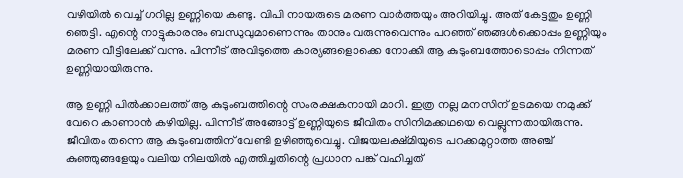വഴിയിൽ വെച്ച് ഗറില്ല ഉണ്ണിയെ കണ്ടു. വിപി നായരുടെ മരണ വാർത്തയും അറിയിച്ചു. അത് കേട്ടതും ഉണ്ണി ഞെട്ടി. എന്റെ നാട്ടുകാരനും ബന്ധുവുമാണെന്നും താനും വരുന്നുവെന്നും പറഞ്ഞ് ഞങ്ങൾക്കൊപ്പം ഉണ്ണിയും മരണ വീട്ടിലേക്ക് വന്നു. പിന്നീട് അവിടുത്തെ കാര്യങ്ങളൊക്കെ നോക്കി ആ കുടുംബത്തോടൊപ്പം നിന്നത് ഉണ്ണിയായിരുന്നു.

ആ ഉണ്ണി പിൽക്കാലത്ത് ആ കുടുംബത്തിന്റെ സംരക്ഷകനായി മാറി. ഇത്ര നല്ല മനസിന് ഉടമയെ നമുക്ക് വേറെ കാണാൻ കഴിയില്ല. പിന്നീട് അങ്ങോട്ട് ഉണ്ണിയുടെ ജീവിതം സിനിമക്കഥയെ വെല്ലുന്നതായിരുന്നു. ജീവിതം തന്നെ ആ കുടുംബത്തിന് വേണ്ടി ഉഴിഞ്ഞുവെച്ചു. വിജയലക്ഷ്മിയുടെ പറക്കമുറ്റാത്ത അ‍ഞ്ച് കുഞ്ഞുങ്ങളേയും വലിയ നിലയിൽ എത്തിച്ചതിന്റെ പ്രധാന പങ്ക് വഹിച്ചത്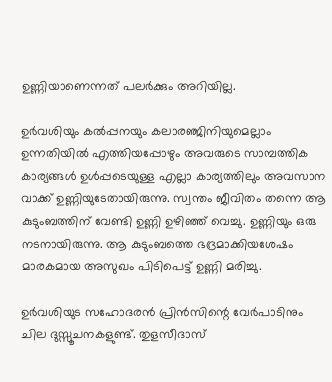ഉണ്ണിയാണെന്നത് പലർക്കും അറിയില്ല.

ഉർവശിയും കൽപ്പനയും കലാരഞ്ജിനിയുമെല്ലാം ഉന്നതിയിൽ എത്തിയപ്പോഴും അവരുടെ സാമ്പത്തിക കാര്യങ്ങൾ ഉൾപ്പടെയുള്ള എല്ലാ കാര്യത്തിലും അവസാന വാക്ക് ഉണ്ണിയുടേ‌തായിരുന്നു. സ്വന്തം ജീവിതം തന്നെ ആ കുടുംബത്തിന് വേണ്ടി ഉണ്ണി ഉഴിഞ്ഞ് വെച്ചു. ഉണ്ണിയും ഒരു നടനായിരുന്നു. ആ കുടുംബത്തെ ഭദ്രമാക്കിയശേഷം മാരകമായ അസുഖം പിടിപെട്ട് ഉണ്ണി മരിച്ചു.

ഉർവശിയുട സഹോദരൻ പ്രിൻസിന്റെ വേർപാടിനും ചില ദുസ്സൂചനകളുണ്ട്. തുളസീദാസ്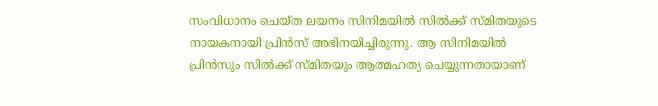സംവിധാനം ചെയ്ത ലയനം സിനിമയിൽ സിൽക്ക് സ്മിതയുടെ നായകനായി പ്രിൻസ് അഭിനയിച്ചിരുന്നു. ആ സിനിമയിൽ പ്രിൻസും സിൽക്ക് സ്മിതയും ആത്മഹത്യ ചെയ്യുന്നതായാണ്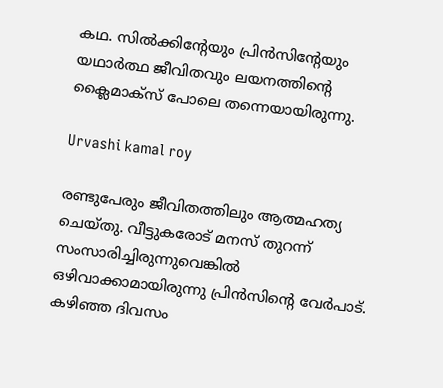കഥ. സിൽക്കിന്റേയും പ്രിൻസിന്റേയും യഥാർത്ഥ ജീവിതവും ലയനത്തിന്റെ ക്ലൈമാക്സ് പോലെ തന്നെയായിരുന്നു.

Urvashi kamal roy

രണ്ടുപേരും ജീവിതത്തിലും ആത്മഹത്യ ചെയ്തു. വീട്ടുകരോ‌ട് മനസ് തുറന്ന് സംസാരിച്ചിരുന്നുവെങ്കിൽ ഒഴിവാക്കാമായിരുന്നു പ്രിൻസിന്റെ വേർപാട്. കഴിഞ്ഞ ദിവസം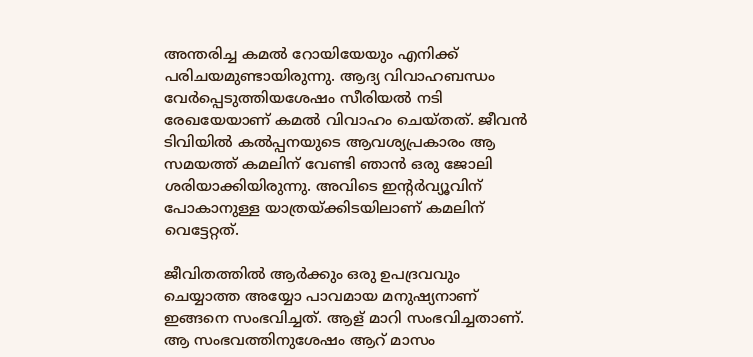അന്തരിച്ച കമൽ റോയിയേയും എനിക്ക് പരിചയമുണ്ടായിരുന്നു. ആദ്യ വിവാഹബന്ധം വേർപ്പെടുത്തിയശേഷം സീരിയൽ നടി രേഖയേയാണ് കമൽ വിവാഹം ചെയ്തത്. ജീവൻ ടിവിയിൽ കൽപ്പനയുടെ ആവശ്യപ്രകാരം ആ സമയത്ത് കമലിന് വേണ്ടി ഞാൻ ഒരു ജോലി ശരിയാക്കിയിരുന്നു. അവിടെ ഇന്റർവ്യൂവിന് പോകാനുള്ള യാത്രയ്ക്കിടയിലാണ് കമലിന് വെട്ടേറ്റത്.

ജീവിതത്തിൽ ആർക്കും ഒരു ഉപദ്രവവും ചെയ്യാത്ത അയ്യോ പാവമായ മനുഷ്യനാണ് ഇങ്ങനെ സംഭവിച്ചത്. ആള് മാറി സംഭവിച്ചതാണ്. ആ സംഭവത്തിനുശേഷം ആറ് മാസം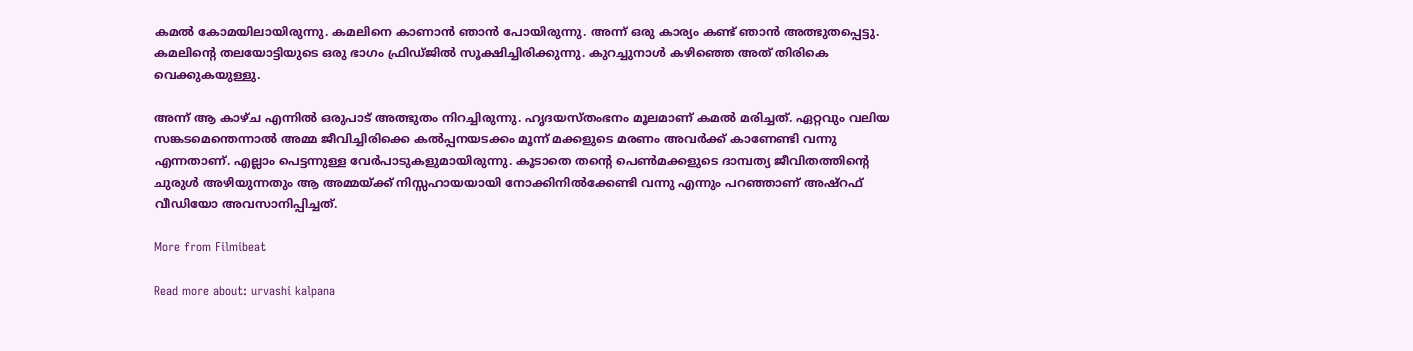കമൽ കോമയിലായിരുന്നു. കമലിനെ കാണാൻ ഞാൻ പോയിരുന്നു. അന്ന് ഒരു കാര്യം കണ്ട് ഞാൻ അത്ഭുതപ്പെട്ടു. കമലിന്റെ തലയോട്ടിയുടെ ഒരു ഭാഗം ഫ്രിഡ്ജിൽ സൂക്ഷിച്ചിരിക്കുന്നു. കുറച്ചുനാൾ കഴിഞ്ഞെ അത് തിരികെ വെക്കുകയുള്ളു.

അന്ന് ആ കാഴ്ച എന്നിൽ ഒരുപാട് അത്ഭുതം നിറച്ചിരുന്നു. ഹൃദയസ്തംഭനം മൂലമാണ് കമൽ മരിച്ചത്. ഏറ്റവും വലിയ സങ്കടമെന്തെന്നാൽ അമ്മ ജീവിച്ചിരിക്കെ കൽപ്പനയടക്കം മൂന്ന് മക്കളുടെ മരണം അവർക്ക് കാണേണ്ടി വന്നു എന്നതാണ്. എല്ലാം പെട്ടന്നുള്ള വേർപാടുകളുമായിരുന്നു. കൂടാതെ തന്റെ പെൺമക്കളുടെ ദാമ്പത്യ ജീവിതത്തിന്റെ ചുരുൾ അഴിയുന്നതും ആ അമ്മയ്ക്ക് നിസ്സഹായയായി നോക്കിനിൽക്കേണ്ടി വന്നു എന്നും പറഞ്ഞാണ് അഷ്റഫ് വീഡിയോ അവസാനിപ്പിച്ചത്.

More from Filmibeat

Read more about: urvashi kalpana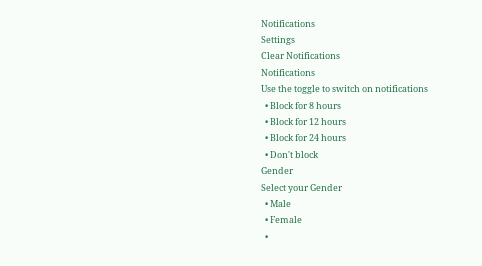Notifications
Settings
Clear Notifications
Notifications
Use the toggle to switch on notifications
  • Block for 8 hours
  • Block for 12 hours
  • Block for 24 hours
  • Don't block
Gender
Select your Gender
  • Male
  • Female
  •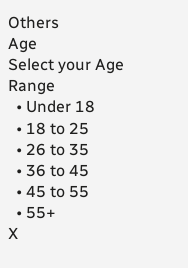Others
Age
Select your Age Range
  • Under 18
  • 18 to 25
  • 26 to 35
  • 36 to 45
  • 45 to 55
  • 55+
X